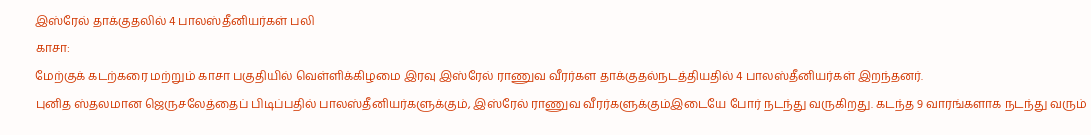இஸ்ரேல் தாக்குதலில் 4 பாலஸ்தீனியர்கள் பலி
காசா:
மேற்குக் கடற்கரை மற்றும் காசா பகுதியில் வெள்ளிக்கிழமை இரவு இஸ்ரேல் ராணுவ வீரர்கள தாக்குதல்நடத்தியதில் 4 பாலஸ்தீனியர்கள் இறந்தனர்.
புனித ஸ்தலமான ஜெருசலேத்தைப் பிடிப்பதில் பாலஸ்தீனியர்களுக்கும், இஸ்ரேல் ராணுவ வீரர்களுக்கும்இடையே போர் நடந்து வருகிறது. கடந்த 9 வாரங்களாக நடந்து வரும்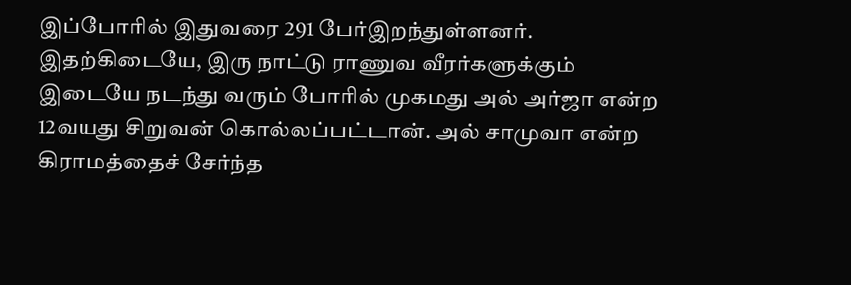இப்போரில் இதுவரை 291 பேர்இறந்துள்ளனர்.
இதற்கிடையே, இரு நாட்டு ராணுவ வீரர்களுக்கும் இடையே நடந்து வரும் போரில் முகமது அல் அர்ஜா என்ற 12வயது சிறுவன் கொல்லப்பட்டான். அல் சாமுவா என்ற கிராமத்தைச் சேர்ந்த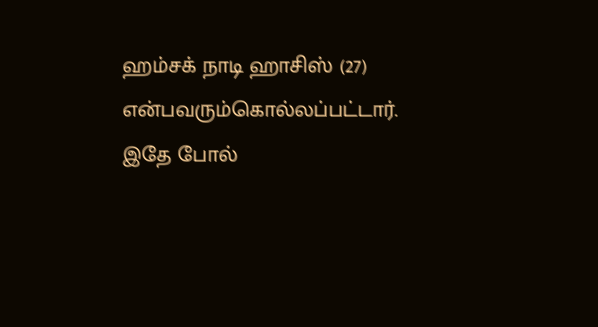ஹம்சக் நாடி ஹாசிஸ் (27) என்பவரும்கொல்லப்பட்டார்.
இதே போல்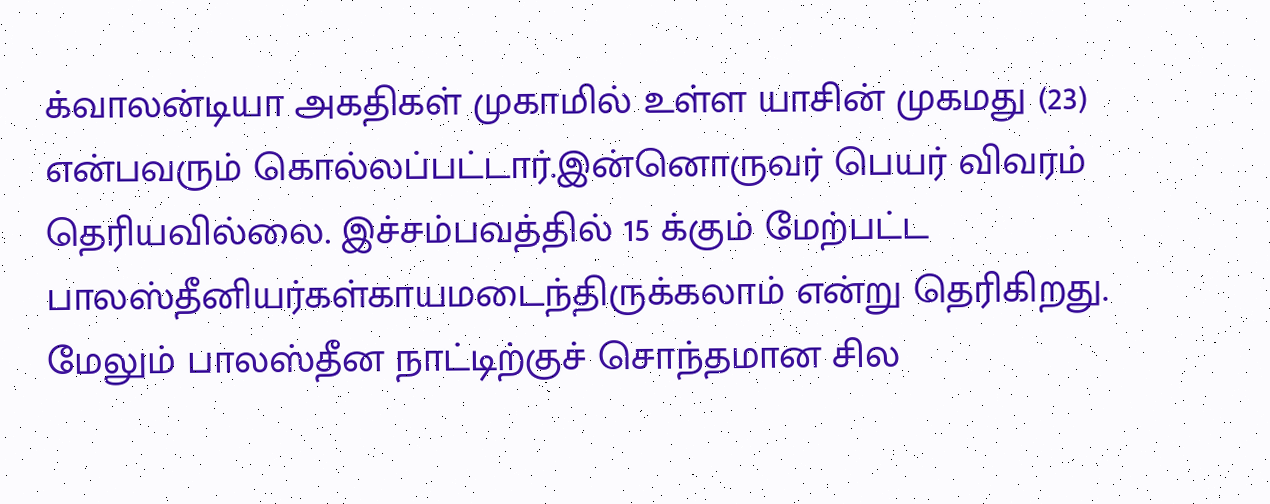க்வாலன்டியா அகதிகள் முகாமில் உள்ள யாசின் முகமது (23) என்பவரும் கொல்லப்பட்டார்.இன்னொருவர் பெயர் விவரம் தெரியவில்லை. இச்சம்பவத்தில் 15 க்கும் மேற்பட்ட பாலஸ்தீனியர்கள்காயமடைந்திருக்கலாம் என்று தெரிகிறது.
மேலும் பாலஸ்தீன நாட்டிற்குச் சொந்தமான சில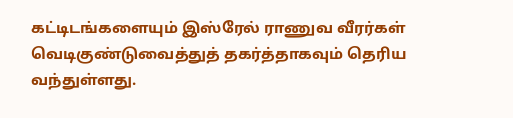கட்டிடங்களையும் இஸ்ரேல் ராணுவ வீரர்கள் வெடிகுண்டுவைத்துத் தகர்த்தாகவும் தெரிய வந்துள்ளது.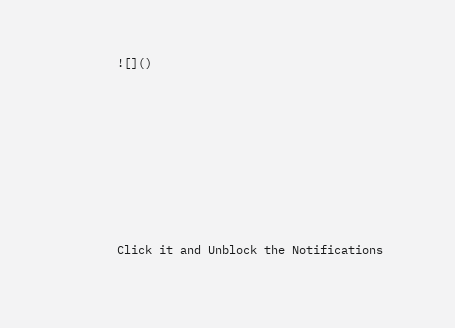![]()












Click it and Unblock the Notifications